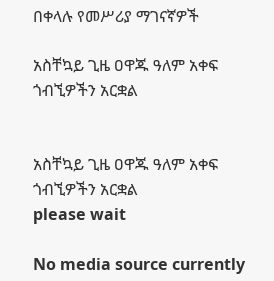በቀላሉ የመሥሪያ ማገናኛዎች

አስቸኳይ ጊዜ ዐዋጁ ዓለም አቀፍ ጎብኚዎችን አርቋል


አስቸኳይ ጊዜ ዐዋጁ ዓለም አቀፍ ጎብኚዎችን አርቋል
please wait

No media source currently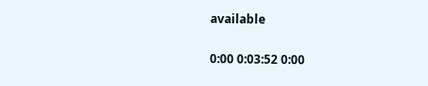available

0:00 0:03:52 0:00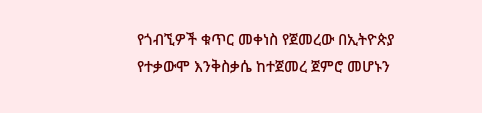የጎብኚዎች ቁጥር መቀነስ የጀመረው በኢትዮጵያ የተቃውሞ እንቅስቃሴ ከተጀመረ ጀምሮ መሆኑን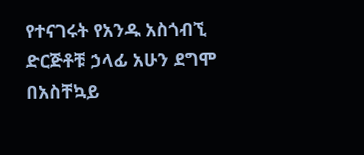የተናገሩት የአንዱ አስጎብኚ ድርጅቶቹ ኃላፊ አሁን ደግሞ በአስቸኳይ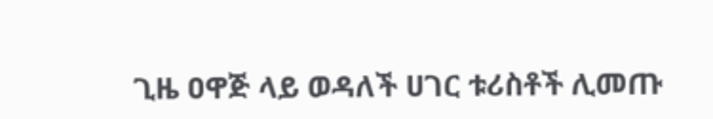ጊዜ ዐዋጅ ላይ ወዳለች ሀገር ቱሪስቶች ሊመጡ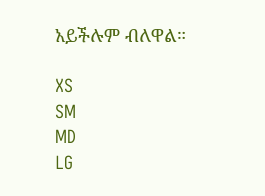አይችሉም ብለዋል።

XS
SM
MD
LG